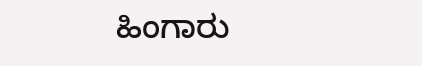ಹಿಂಗಾರು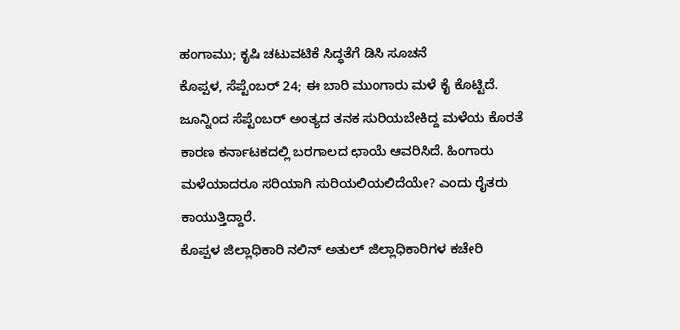ಹಂಗಾಮು; ಕೃಷಿ ಚಟುವಟಿಕೆ ಸಿದ್ಧತೆಗೆ ಡಿಸಿ ಸೂಚನೆ
ಕೊಪ್ಪಳ, ಸೆಪ್ಟೆಂಬರ್ 24; ಈ ಬಾರಿ ಮುಂಗಾರು ಮಳೆ ಕೈ ಕೊಟ್ಟಿದೆ. ಜೂನ್ನಿಂದ ಸೆಪ್ಟೆಂಬರ್ ಅಂತ್ಯದ ತನಕ ಸುರಿಯಬೇಕಿದ್ದ ಮಳೆಯ ಕೊರತೆ ಕಾರಣ ಕರ್ನಾಟಕದಲ್ಲಿ ಬರಗಾಲದ ಛಾಯೆ ಆವರಿಸಿದೆ. ಹಿಂಗಾರು ಮಳೆಯಾದರೂ ಸರಿಯಾಗಿ ಸುರಿಯಲಿಯಲಿದೆಯೇ? ಎಂದು ರೈತರು ಕಾಯುತ್ತಿದ್ದಾರೆ.
ಕೊಪ್ಪಳ ಜಿಲ್ಲಾಧಿಕಾರಿ ನಲಿನ್ ಅತುಲ್ ಜಿಲ್ಲಾಧಿಕಾರಿಗಳ ಕಚೇರಿ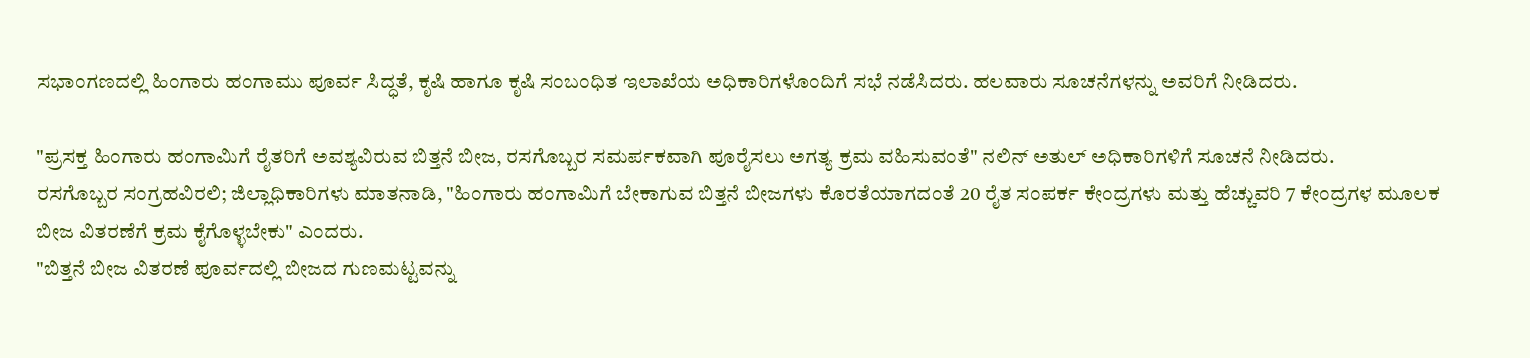ಸಭಾಂಗಣದಲ್ಲಿ ಹಿಂಗಾರು ಹಂಗಾಮು ಪೂರ್ವ ಸಿದ್ಧತೆ, ಕೃಷಿ ಹಾಗೂ ಕೃಷಿ ಸಂಬಂಧಿತ ಇಲಾಖೆಯ ಅಧಿಕಾರಿಗಳೊಂದಿಗೆ ಸಭೆ ನಡೆಸಿದರು. ಹಲವಾರು ಸೂಚನೆಗಳನ್ನು ಅವರಿಗೆ ನೀಡಿದರು.

"ಪ್ರಸಕ್ತ ಹಿಂಗಾರು ಹಂಗಾಮಿಗೆ ರೈತರಿಗೆ ಅವಶ್ಯವಿರುವ ಬಿತ್ತನೆ ಬೀಜ, ರಸಗೊಬ್ಬರ ಸಮರ್ಪಕವಾಗಿ ಪೂರೈಸಲು ಅಗತ್ಯ ಕ್ರಮ ವಹಿಸುವಂತೆ" ನಲಿನ್ ಅತುಲ್ ಅಧಿಕಾರಿಗಳಿಗೆ ಸೂಚನೆ ನೀಡಿದರು.
ರಸಗೊಬ್ಬರ ಸಂಗ್ರಹವಿರಲಿ; ಜಿಲ್ಲಾಧಿಕಾರಿಗಳು ಮಾತನಾಡಿ, "ಹಿಂಗಾರು ಹಂಗಾಮಿಗೆ ಬೇಕಾಗುವ ಬಿತ್ತನೆ ಬೀಜಗಳು ಕೊರತೆಯಾಗದಂತೆ 20 ರೈತ ಸಂಪರ್ಕ ಕೇಂದ್ರಗಳು ಮತ್ತು ಹೆಚ್ಚುವರಿ 7 ಕೇಂದ್ರಗಳ ಮೂಲಕ ಬೀಜ ವಿತರಣೆಗೆ ಕ್ರಮ ಕೈಗೊಳ್ಳಬೇಕು" ಎಂದರು.
"ಬಿತ್ತನೆ ಬೀಜ ವಿತರಣೆ ಪೂರ್ವದಲ್ಲಿ ಬೀಜದ ಗುಣಮಟ್ಟವನ್ನು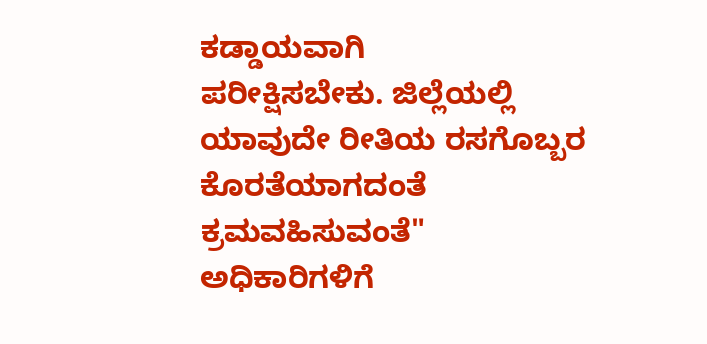ಕಡ್ಡಾಯವಾಗಿ
ಪರೀಕ್ಷಿಸಬೇಕು. ಜಿಲ್ಲೆಯಲ್ಲಿ ಯಾವುದೇ ರೀತಿಯ ರಸಗೊಬ್ಬರ ಕೊರತೆಯಾಗದಂತೆ ಕ್ರಮವಹಿಸುವಂತೆ" ಅಧಿಕಾರಿಗಳಿಗೆ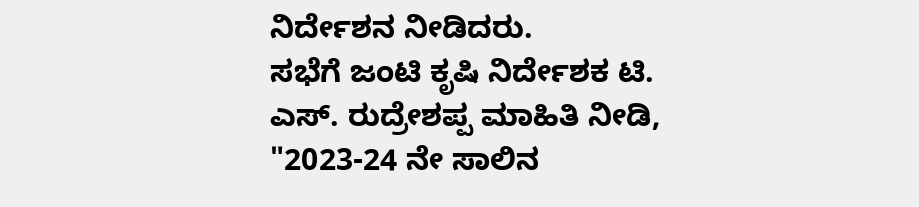ನಿರ್ದೇಶನ ನೀಡಿದರು.
ಸಭೆಗೆ ಜಂಟಿ ಕೃಷಿ ನಿರ್ದೇಶಕ ಟಿ. ಎಸ್. ರುದ್ರೇಶಪ್ಪ ಮಾಹಿತಿ ನೀಡಿ, "2023-24 ನೇ ಸಾಲಿನ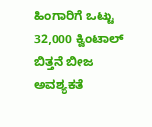ಹಿಂಗಾರಿಗೆ ಒಟ್ಟು 32,000 ಕ್ವಿಂಟಾಲ್ ಬಿತ್ತನೆ ಬೀಜ ಅವಶ್ಯಕತೆ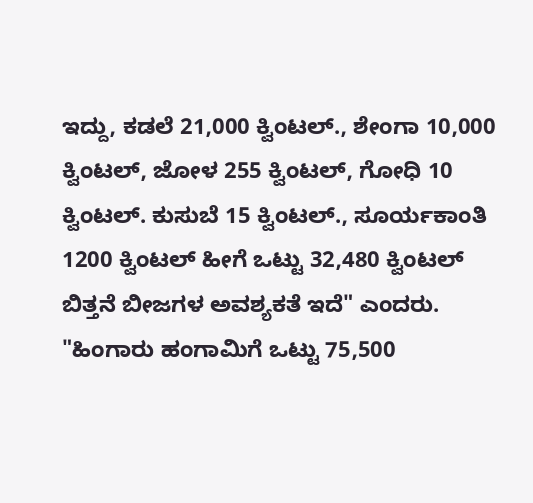ಇದ್ದು, ಕಡಲೆ 21,000 ಕ್ವಿಂಟಲ್., ಶೇಂಗಾ 10,000 ಕ್ವಿಂಟಲ್, ಜೋಳ 255 ಕ್ವಿಂಟಲ್, ಗೋಧಿ 10 ಕ್ವಿಂಟಲ್. ಕುಸುಬೆ 15 ಕ್ವಿಂಟಲ್., ಸೂರ್ಯಕಾಂತಿ 1200 ಕ್ವಿಂಟಲ್ ಹೀಗೆ ಒಟ್ಟು 32,480 ಕ್ವಿಂಟಲ್ ಬಿತ್ತನೆ ಬೀಜಗಳ ಅವಶ್ಯಕತೆ ಇದೆ" ಎಂದರು.
"ಹಿಂಗಾರು ಹಂಗಾಮಿಗೆ ಒಟ್ಟು 75,500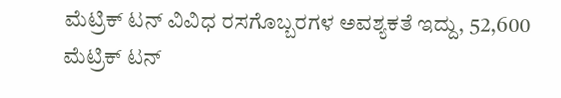ಮೆಟ್ರಿಕ್ ಟನ್ ವಿವಿಧ ರಸಗೊಬ್ಬರಗಳ ಅವಶ್ಯಕತೆ ಇದ್ದು, 52,600 ಮೆಟ್ರಿಕ್ ಟನ್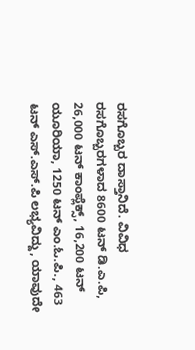ರಸಗೊಬ್ಬರ ದಾಸ್ತಾನಿದೆ. ವಿವಿಧ ರಸಗೊಬ್ಬರಗಳಾದ 8600 ಟನ್ ಡಿ.ಎ.ಪಿ, 26,000 ಟನ್ ಕಾಂಪ್ಲೆಕ್ಸ್, 16,200 ಟನ್ ಯೂರಿಯಾ, 1250 ಟನ್ ಎಂ.ಓ.ಪಿ., 463 ಟನ್ ಎಸ್.ಎಸ್.ಪಿ ಲಭ್ಯವಿದ್ದು, ಯಾವುದೇ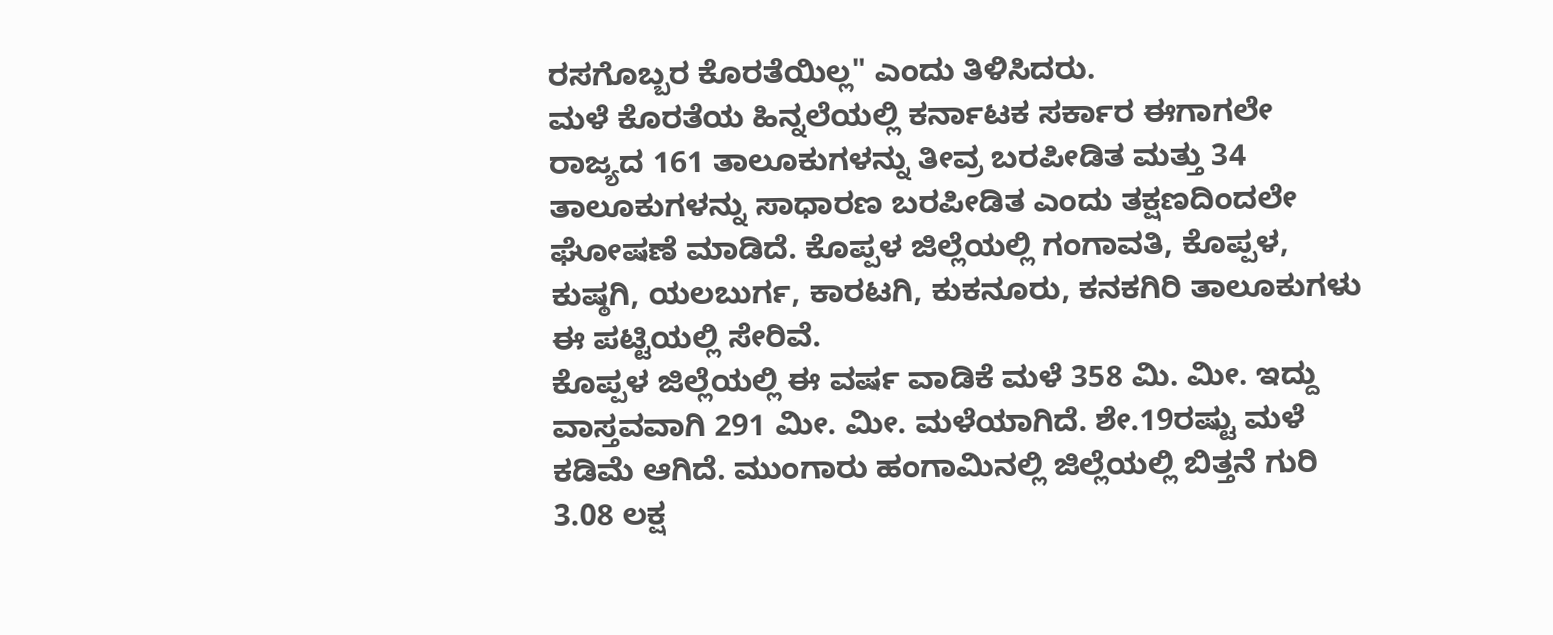ರಸಗೊಬ್ಬರ ಕೊರತೆಯಿಲ್ಲ" ಎಂದು ತಿಳಿಸಿದರು.
ಮಳೆ ಕೊರತೆಯ ಹಿನ್ನಲೆಯಲ್ಲಿ ಕರ್ನಾಟಕ ಸರ್ಕಾರ ಈಗಾಗಲೇ ರಾಜ್ಯದ 161 ತಾಲೂಕುಗಳನ್ನು ತೀವ್ರ ಬರಪೀಡಿತ ಮತ್ತು 34 ತಾಲೂಕುಗಳನ್ನು ಸಾಧಾರಣ ಬರಪೀಡಿತ ಎಂದು ತಕ್ಷಣದಿಂದಲೇ ಘೋಷಣೆ ಮಾಡಿದೆ. ಕೊಪ್ಪಳ ಜಿಲ್ಲೆಯಲ್ಲಿ ಗಂಗಾವತಿ, ಕೊಪ್ಪಳ, ಕುಷ್ಠಗಿ, ಯಲಬುರ್ಗ, ಕಾರಟಗಿ, ಕುಕನೂರು, ಕನಕಗಿರಿ ತಾಲೂಕುಗಳು ಈ ಪಟ್ಟಿಯಲ್ಲಿ ಸೇರಿವೆ.
ಕೊಪ್ಪಳ ಜಿಲ್ಲೆಯಲ್ಲಿ ಈ ವರ್ಷ ವಾಡಿಕೆ ಮಳೆ 358 ಮಿ. ಮೀ. ಇದ್ದು ವಾಸ್ತವವಾಗಿ 291 ಮೀ. ಮೀ. ಮಳೆಯಾಗಿದೆ. ಶೇ.19ರಷ್ಟು ಮಳೆ ಕಡಿಮೆ ಆಗಿದೆ. ಮುಂಗಾರು ಹಂಗಾಮಿನಲ್ಲಿ ಜಿಲ್ಲೆಯಲ್ಲಿ ಬಿತ್ತನೆ ಗುರಿ 3.08 ಲಕ್ಷ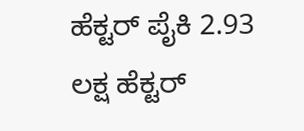ಹೆಕ್ಟರ್ ಪೈಕಿ 2.93 ಲಕ್ಷ ಹೆಕ್ಟರ್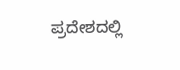ಪ್ರದೇಶದಲ್ಲಿ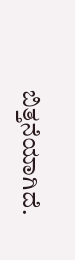ಬಿತ್ತನೆಯಾಗಿದೆ.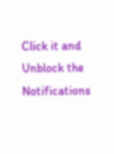Click it and Unblock the Notifications